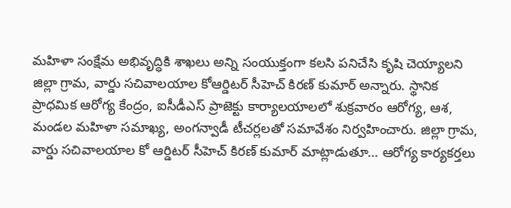మహిళా సంక్షేమ అభివృద్ధికి శాఖలు అన్ని సంయుక్తంగా కలసి పనిచేసి కృషి చెయ్యాలని జిల్లా గ్రామ, వార్డు సచివాలయాల కోఆర్డిటర్ సీహెచ్ కిరణ్ కుమార్ అన్నారు. స్థానిక ప్రాధమిక ఆరోగ్య కేంద్రం, ఐసీడీఎస్ ప్రాజెక్టు కార్యాలయాలలో శుక్రవారం ఆరోగ్య, ఆశ, మండల మహిళా సమాఖ్య, అంగన్వాడీ టీచర్లలతో సమావేశం నిర్వహించారు. జిల్లా గ్రామ, వార్డు సచివాలయాల కో ఆర్డిటర్ సీహెచ్ కిరణ్ కుమార్ మాట్లాడుతూ… ఆరోగ్య కార్యకర్తలు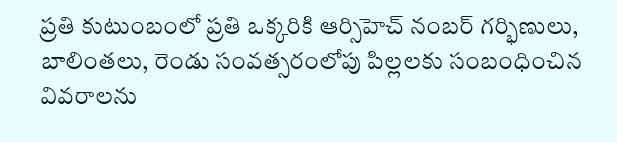ప్రతి కుటుంబంలో ప్రతి ఒక్కరికి ఆర్సిహెచ్ నంబర్ గర్భిణులు, బాలింతలు, రెండు సంవత్సరంలోపు పిల్లలకు సంబంధించిన వివరాలను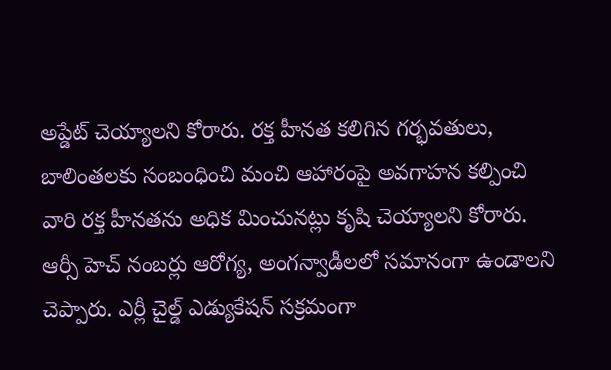అప్డేట్ చెయ్యాలని కోరారు. రక్త హీనత కలిగిన గర్భవతులు, బాలింతలకు సంబంధించి మంచి ఆహారంపై అవగాహన కల్పించి వారి రక్త హీనతను అధిక మించునట్లు కృషి చెయ్యాలని కోరారు. ఆర్సీ హెచ్ నంబర్లు ఆరోగ్య, అంగన్వాడీలలో సమానంగా ఉండాలని చెప్పారు. ఎర్లీ చైల్డ్ ఎడ్యుకేషన్ సక్రమంగా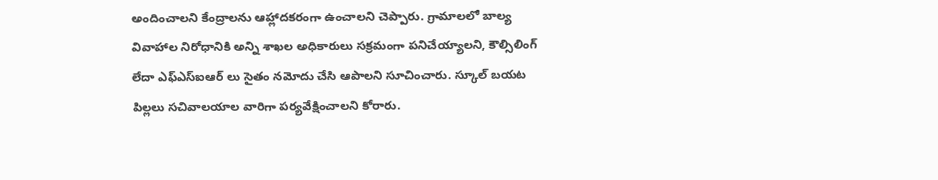అందించాలని కేంద్రాలను ఆహ్లాదకరంగా ఉంచాలని చెప్పారు. గ్రామాలలో బాల్య వివాహాల నిరోధానికి అన్ని శాఖల అధికారులు సక్రమంగా పనిచేయ్యాలని, కౌల్సిలింగ్ లేదా ఎఫ్ఎస్ఐఆర్ లు సైతం నమోదు చేసి ఆపాలని సూచించారు. స్కూల్ బయట పిల్లలు సచివాలయాల వారిగా పర్యవేక్షించాలని కోరారు.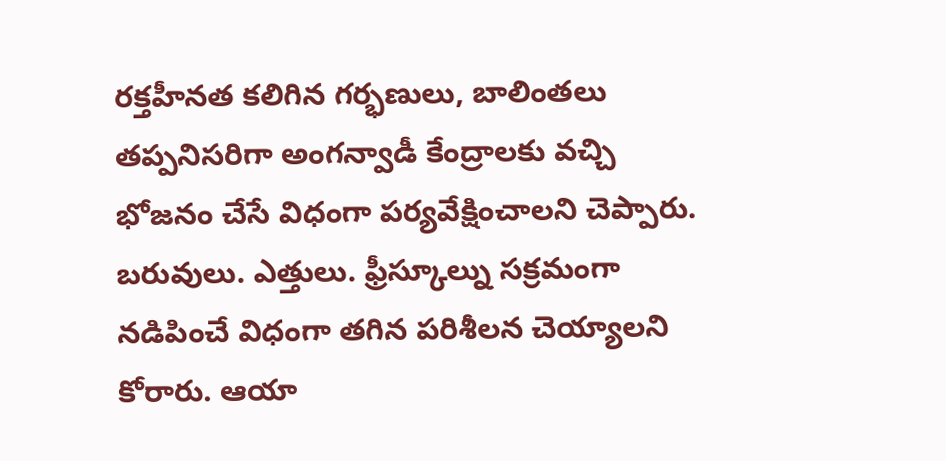రక్తహీనత కలిగిన గర్భణులు, బాలింతలు తప్పనిసరిగా అంగన్వాడీ కేంద్రాలకు వచ్చి భోజనం చేసే విధంగా పర్యవేక్షించాలని చెప్పారు. బరువులు. ఎత్తులు. ఫ్రీస్కూల్ను సక్రమంగా నడిపించే విధంగా తగిన పరిశీలన చెయ్యాలని కోరారు. ఆయా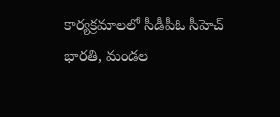కార్యక్రమాలలో సీడీపీఓ సీహెచ్ భారతి, మండల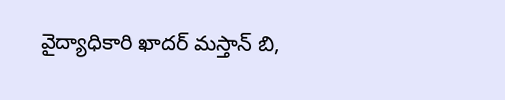వైద్యాధికారి ఖాదర్ మస్తాన్ బి,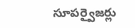సూపర్వైజర్లు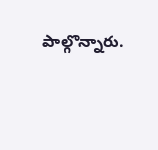పాల్గొన్నారు.